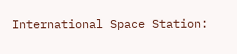International Space Station: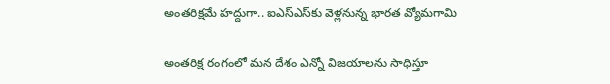అంతరిక్షమే హద్దుగా.. ఐఎస్ఎస్‌కు వెళ్లనున్న భారత వ్యోమగామి

అంతరిక్ష రంగంలో మన దేశం ఎన్నో విజయాలను సాధిస్తూ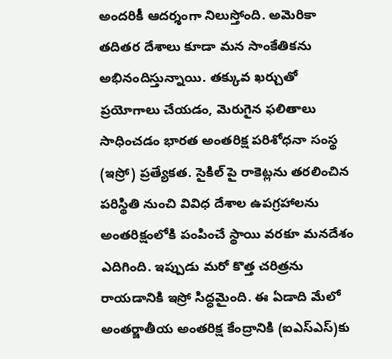అందరికీ ఆదర్శంగా నిలుస్తోంది. అమెరికా తదితర దేశాలు కూడా మన సాంకేతికను అభినందిస్తున్నాయి. తక్కువ ఖర్చుతో ప్రయోగాలు చేయడం, మెరుగైన ఫలితాలు సాధించడం భారత అంతరిక్ష పరిశోధనా సంస్థ (ఇస్రో) ప్రత్యేకత. సైకిల్ పై రాకెట్లను తరలించిన పరిస్థితి నుంచి వివిధ దేశాల ఉపగ్రహాలను అంతరిక్షంలోకి పంపించే స్థాయి వరకూ మనదేశం ఎదిగింది. ఇప్పుడు మరో కొత్త చరిత్రను రాయడానికి ఇస్రో సిద్ధమైంది. ఈ ఏడాది మేలో అంతర్జాతీయ అంతరిక్ష కేంద్రానికి (ఐఎస్ఎస్)కు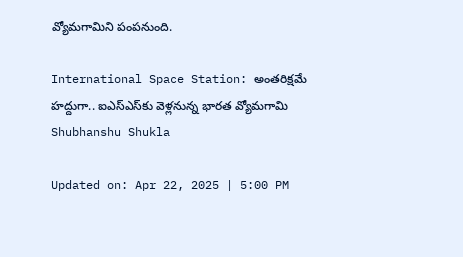వ్యోమగామిని పంపనుంది.

International Space Station: అంతరిక్షమే హద్దుగా.. ఐఎస్ఎస్‌కు వెళ్లనున్న భారత వ్యోమగామి
Shubhanshu Shukla

Updated on: Apr 22, 2025 | 5:00 PM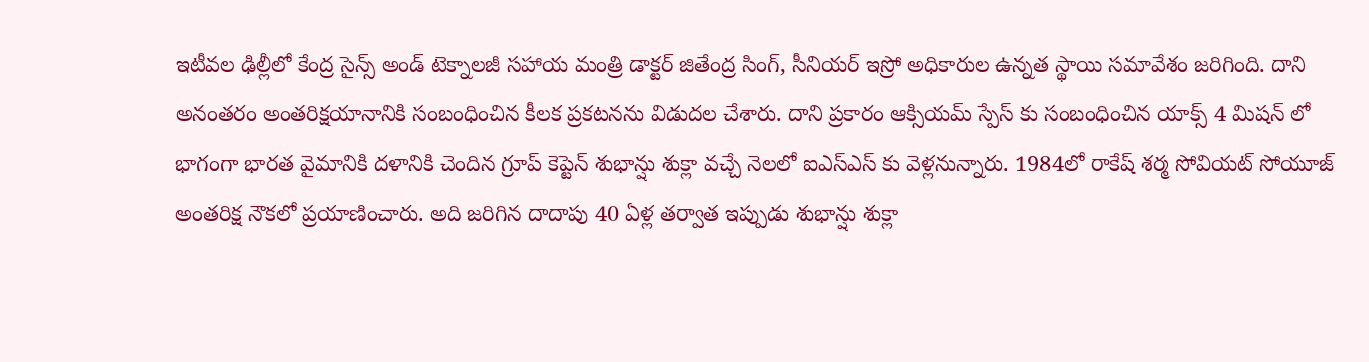ఇటీవల ఢిల్లీలో కేంద్ర సైన్స్ అండ్ టెక్నాలజీ సహాయ మంత్రి డాక్టర్ జితేంద్ర సింగ్, సీనియర్ ఇస్రో అధికారుల ఉన్నత స్థాయి సమావేశం జరిగింది. దాని అనంతరం అంతరిక్షయానానికి సంబంధించిన కీలక ప్రకటనను విడుదల చేశారు. దాని ప్రకారం ఆక్సియమ్ స్పేస్ కు సంబంధించిన యాక్స్ 4 మిషన్ లో భాగంగా భారత వైమానికి దళానికి చెందిన గ్రూప్ కెప్టెన్ శుభాన్షు శుక్లా వచ్చే నెలలో ఐఎస్ఎస్ కు వెళ్లనున్నారు. 1984లో రాకేష్ శర్మ సోవియట్ సోయూజ్ అంతరిక్ష నౌకలో ప్రయాణించారు. అది జరిగిన దాదాపు 40 ఏళ్ల తర్వాత ఇప్పుడు శుభాన్షు శుక్లా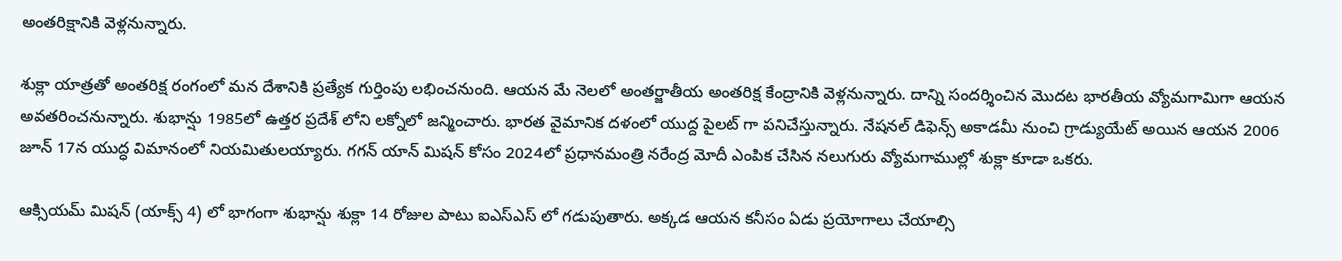అంతరిక్షానికి వెళ్లనున్నారు.

శుక్లా యాత్రతో అంతరిక్ష రంగంలో మన దేశానికి ప్రత్యేక గుర్తింపు లభించనుంది. ఆయన మే నెలలో అంతర్జాతీయ అంతరిక్ష కేంద్రానికి వెళ్లనున్నారు. దాన్ని సందర్శించిన మొదట భారతీయ వ్యోమగామిగా ఆయన అవతరించనున్నారు. శుభాన్షు 1985లో ఉత్తర ప్రదేశ్ లోని లక్నోలో జన్మించారు. భారత వైమానిక దళంలో యుద్ద పైలట్ గా పనిచేస్తున్నారు. నేషనల్ డిఫెన్స్ అకాడమీ నుంచి గ్రాడ్యుయేట్ అయిన ఆయన 2006 జూన్ 17న యుద్ధ విమానంలో నియమితులయ్యారు. గగన్ యాన్ మిషన్ కోసం 2024లో ప్రధానమంత్రి నరేంద్ర మోదీ ఎంపిక చేసిన నలుగురు వ్యోమగాముల్లో శుక్లా కూడా ఒకరు.

ఆక్సియమ్ మిషన్ (యాక్స్ 4) లో భాగంగా శుభాన్షు శుక్లా 14 రోజుల పాటు ఐఎస్ఎస్ లో గడుపుతారు. అక్కడ ఆయన కనీసం ఏడు ప్రయోగాలు చేయాల్సి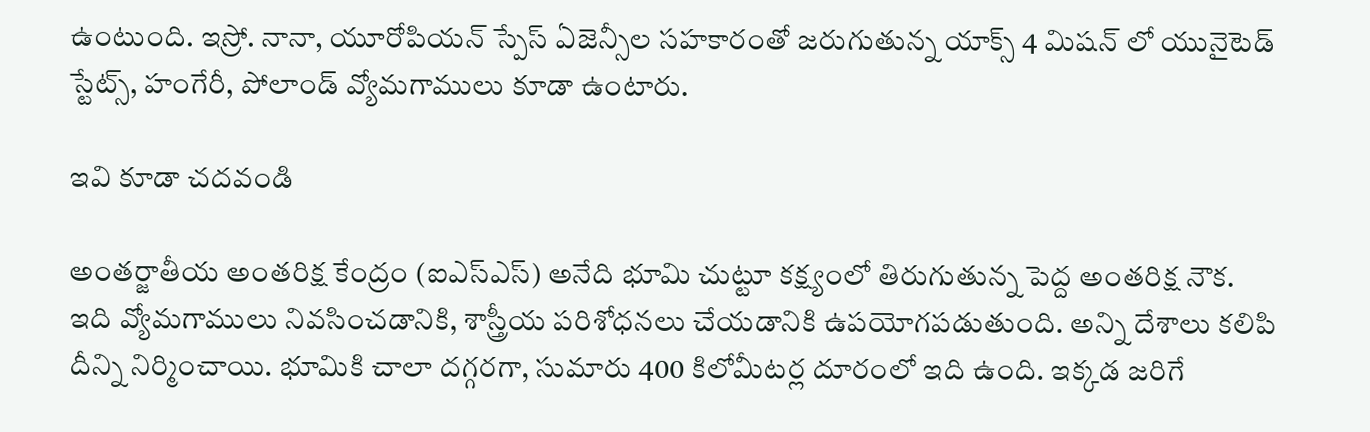ఉంటుంది. ఇస్రో. నానా, యూరోపియన్ స్పేస్ ఏజెన్సీల సహకారంతో జరుగుతున్న యాక్స్ 4 మిషన్ లో యునైటెడ్ స్టేట్స్, హంగేరీ, పోలాండ్ వ్యోమగాములు కూడా ఉంటారు.

ఇవి కూడా చదవండి

అంతర్జాతీయ అంతరిక్ష కేంద్రం (ఐఎస్ఎస్) అనేది భూమి చుట్టూ కక్ష్యంలో తిరుగుతున్న పెద్ద అంతరిక్ష నౌక. ఇది వ్యోమగాములు నివసించడానికి, శాస్త్రీయ పరిశోధనలు చేయడానికి ఉపయోగపడుతుంది. అన్ని దేశాలు కలిపి దీన్ని నిర్మించాయి. భూమికి చాలా దగ్గరగా, సుమారు 400 కిలోమీటర్ల దూరంలో ఇది ఉంది. ఇక్కడ జరిగే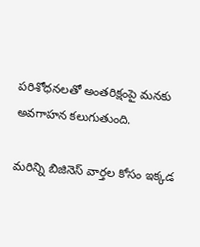పరిశోధనలతో అంతరిక్షంపై మనకు అవగాహన కలుగుతుంది.

మరిన్ని బిజినెస్ వార్తల కోసం ఇక్కడ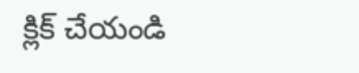క్లిక్ చేయండి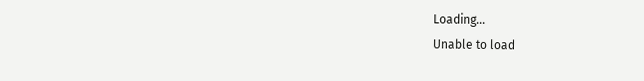Loading...
Unable to load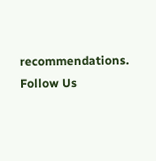recommendations.
Follow Us